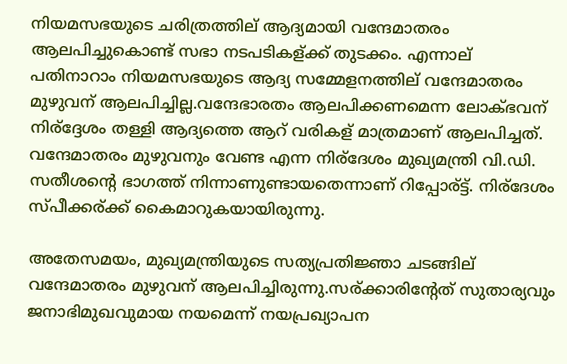നിയമസഭയുടെ ചരിത്രത്തില് ആദ്യമായി വന്ദേമാതരം ആലപിച്ചുകൊണ്ട് സഭാ നടപടികള്ക്ക് തുടക്കം. എന്നാല് പതിനാറാം നിയമസഭയുടെ ആദ്യ സമ്മേളനത്തില് വന്ദേമാതരം മുഴുവന് ആലപിച്ചില്ല.വന്ദേഭാരതം ആലപിക്കണമെന്ന ലോക്ഭവന് നിര്ദ്ദേശം തള്ളി ആദ്യത്തെ ആറ് വരികള് മാത്രമാണ് ആലപിച്ചത്. വന്ദേമാതരം മുഴുവനും വേണ്ട എന്ന നിര്ദേശം മുഖ്യമന്ത്രി വി.ഡി. സതീശന്റെ ഭാഗത്ത് നിന്നാണുണ്ടായതെന്നാണ് റിപ്പോര്ട്ട്. നിര്ദേശം സ്പീക്കര്ക്ക് കൈമാറുകയായിരുന്നു.

അതേസമയം, മുഖ്യമന്ത്രിയുടെ സത്യപ്രതിജ്ഞാ ചടങ്ങില് വന്ദേമാതരം മുഴുവന് ആലപിച്ചിരുന്നു.സര്ക്കാരിന്റേത് സുതാര്യവും ജനാഭിമുഖവുമായ നയമെന്ന് നയപ്രഖ്യാപന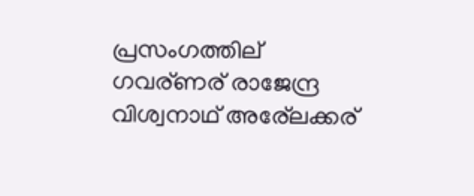പ്രസംഗത്തില് ഗവര്ണര് രാജേന്ദ്ര വിശ്വനാഥ് അര്ലേക്കര്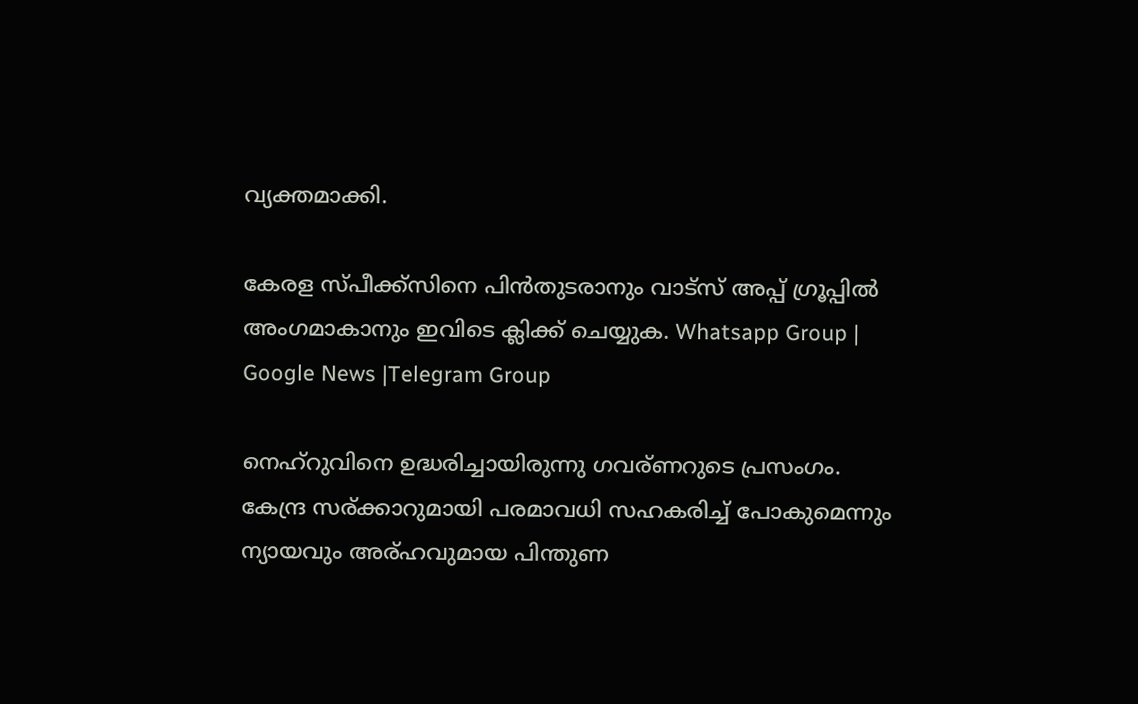വ്യക്തമാക്കി.

കേരള സ്പീക്ക്സിനെ പിൻതുടരാനും വാട്സ് അപ്പ് ഗ്രൂപ്പിൽ അംഗമാകാനും ഇവിടെ ക്ലിക്ക് ചെയ്യുക. Whatsapp Group | Google News |Telegram Group

നെഹ്റുവിനെ ഉദ്ധരിച്ചായിരുന്നു ഗവര്ണറുടെ പ്രസംഗം. കേന്ദ്ര സര്ക്കാറുമായി പരമാവധി സഹകരിച്ച്‌ പോകുമെന്നും ന്യായവും അര്ഹവുമായ പിന്തുണ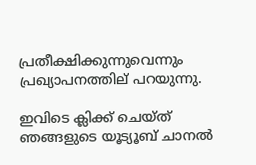പ്രതീക്ഷിക്കുന്നുവെന്നും പ്രഖ്യാപനത്തില് പറയുന്നു.

ഇവിടെ ക്ലിക്ക് ചെയ്ത് ഞങ്ങളുടെ യൂട്യൂബ് ചാനൽ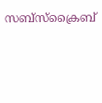സബ്സ്ക്രൈബ്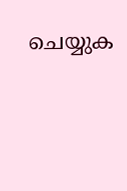ചെയ്യുക